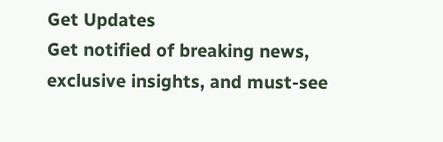Get Updates
Get notified of breaking news, exclusive insights, and must-see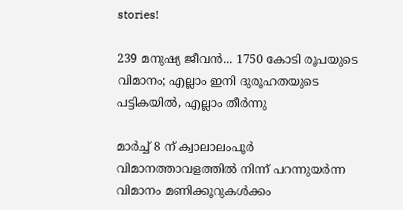stories!

239 മനുഷ്യ ജീവന്‍... 1750 കോടി രൂപയുടെ വിമാനം; എല്ലാം ഇനി ദുരൂഹതയുടെ പട്ടികയില്‍, എല്ലാം തീര്‍ന്നു

മാര്‍ച്ച് 8 ന് ക്വാലാലംപൂര്‍ വിമാനത്താവളത്തില്‍ നിന്ന് പറന്നുയര്‍ന്ന വിമാനം മണിക്കൂറുകള്‍ക്കം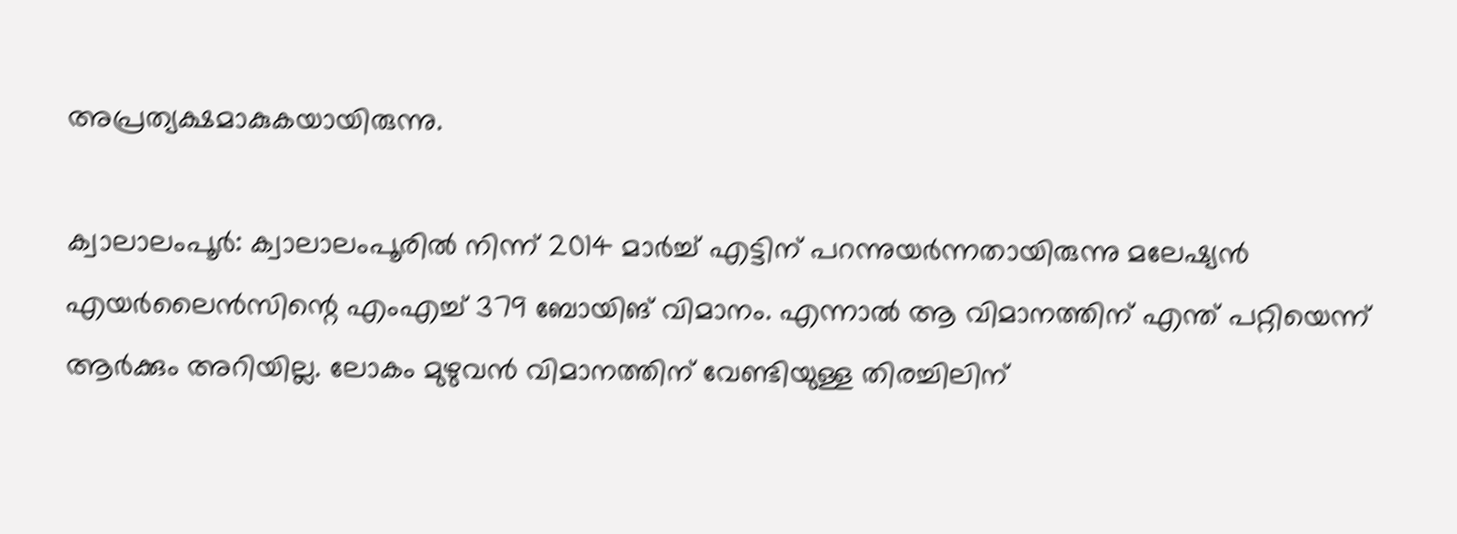അപ്രത്യക്ഷമാകുകയായിരുന്നു.

ക്വാലാലംപൂര്‍: ക്വാലാലംപൂരില്‍ നിന്ന് 2014 മാര്‍ച്ച് എട്ടിന് പറന്നുയര്‍ന്നതായിരുന്നു മലേഷ്യന്‍ എയര്‍ലൈന്‍സിന്റെ എംഎച്ച് 379 ബോയിങ് വിമാനം. എന്നാല്‍ ആ വിമാനത്തിന് എന്ത് പറ്റിയെന്ന് ആര്‍ക്കും അറിയില്ല. ലോകം മുഴുവന്‍ വിമാനത്തിന് വേണ്ടിയുള്ള തിരച്ചിലിന്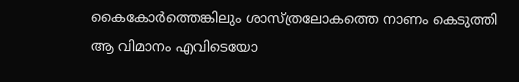കൈകോര്‍ത്തെങ്കിലും ശാസ്ത്രലോകത്തെ നാണം കെടുത്തി ആ വിമാനം എവിടെയോ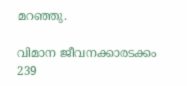മറഞ്ഞു.

വിമാന ജീവനക്കാരടക്കം 239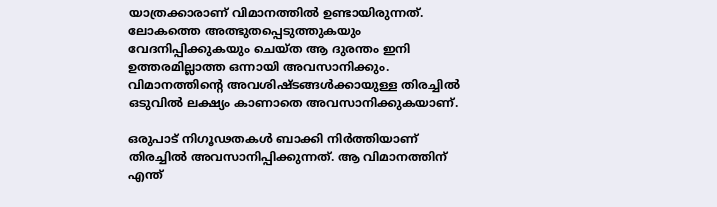യാത്രക്കാരാണ് വിമാനത്തില്‍ ഉണ്ടായിരുന്നത്. ലോകത്തെ അത്ഭുതപ്പെടുത്തുകയും വേദനിപ്പിക്കുകയും ചെയ്ത ആ ദുരന്തം ഇനി ഉത്തരമില്ലാത്ത ഒന്നായി അവസാനിക്കും. വിമാനത്തിന്റെ അവശിഷ്ടങ്ങള്‍ക്കായുള്ള തിരച്ചില്‍ ഒടുവില്‍ ലക്ഷ്യം കാണാതെ അവസാനിക്കുകയാണ്.

ഒരുപാട് നിഗൂഢതകള്‍ ബാക്കി നിര്‍ത്തിയാണ് തിരച്ചില്‍ അവസാനിപ്പിക്കുന്നത്. ആ വിമാനത്തിന് എന്ത്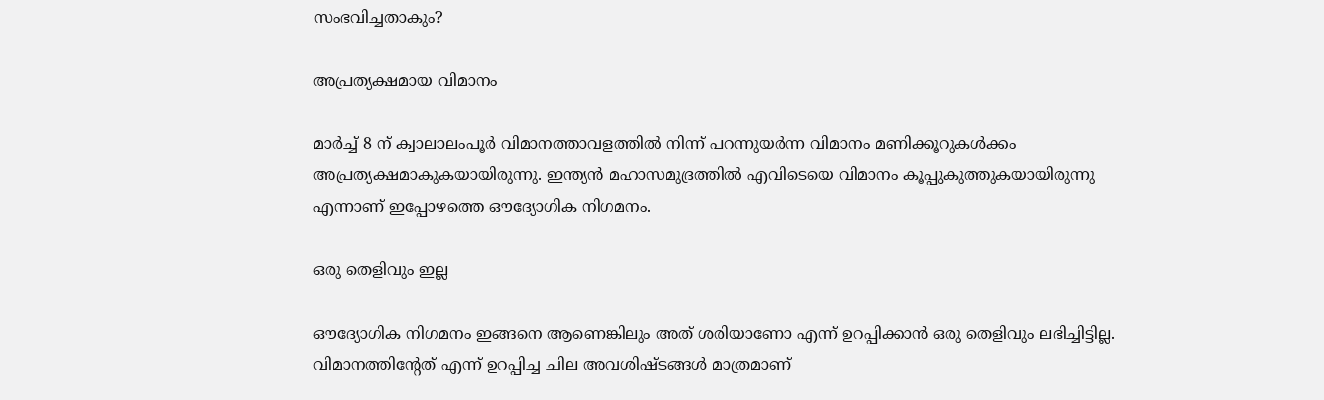സംഭവിച്ചതാകും?

അപ്രത്യക്ഷമായ വിമാനം

മാര്‍ച്ച് 8 ന് ക്വാലാലംപൂര്‍ വിമാനത്താവളത്തില്‍ നിന്ന് പറന്നുയര്‍ന്ന വിമാനം മണിക്കൂറുകള്‍ക്കം അപ്രത്യക്ഷമാകുകയായിരുന്നു. ഇന്ത്യന്‍ മഹാസമുദ്രത്തില്‍ എവിടെയെ വിമാനം കൂപ്പുകുത്തുകയായിരുന്നു എന്നാണ് ഇപ്പോഴത്തെ ഔദ്യോഗിക നിഗമനം.

ഒരു തെളിവും ഇല്ല

ഔദ്യോഗിക നിഗമനം ഇങ്ങനെ ആണെങ്കിലും അത് ശരിയാണോ എന്ന് ഉറപ്പിക്കാന്‍ ഒരു തെളിവും ലഭിച്ചിട്ടില്ല. വിമാനത്തിന്റേത് എന്ന് ഉറപ്പിച്ച ചില അവശിഷ്ടങ്ങള്‍ മാത്രമാണ്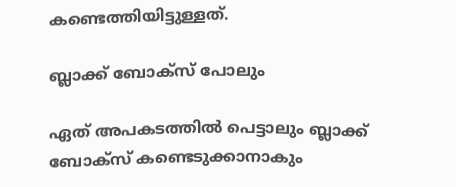കണ്ടെത്തിയിട്ടുള്ളത്.

ബ്ലാക്ക് ബോക്‌സ് പോലും

ഏത് അപകടത്തില്‍ പെട്ടാലും ബ്ലാക്ക് ബോക്‌സ് കണ്ടെടുക്കാനാകും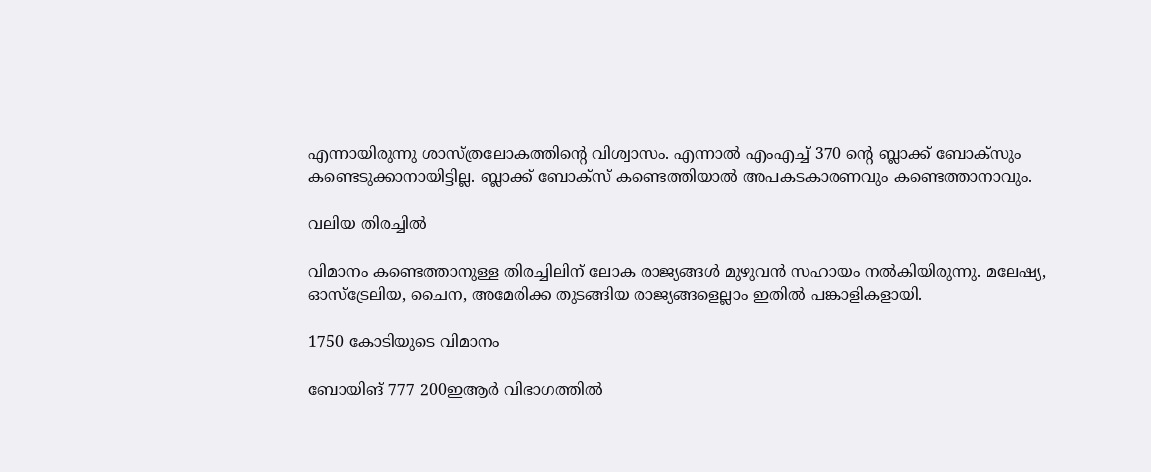എന്നായിരുന്നു ശാസ്ത്രലോകത്തിന്റെ വിശ്വാസം. എന്നാല്‍ എംഎച്ച് 370 ന്റെ ബ്ലാക്ക് ബോക്‌സും കണ്ടെടുക്കാനായിട്ടില്ല. ബ്ലാക്ക് ബോക്‌സ് കണ്ടെത്തിയാല്‍ അപകടകാരണവും കണ്ടെത്താനാവും.

വലിയ തിരച്ചില്‍

വിമാനം കണ്ടെത്താനുള്ള തിരച്ചിലിന് ലോക രാജ്യങ്ങള്‍ മുഴുവന്‍ സഹായം നല്‍കിയിരുന്നു. മലേഷ്യ, ഓസ്‌ട്രേലിയ, ചൈന, അമേരിക്ക തുടങ്ങിയ രാജ്യങ്ങളെല്ലാം ഇതില്‍ പങ്കാളികളായി.

1750 കോടിയുടെ വിമാനം

ബോയിങ് 777 200ഇആര്‍ വിഭാഗത്തില്‍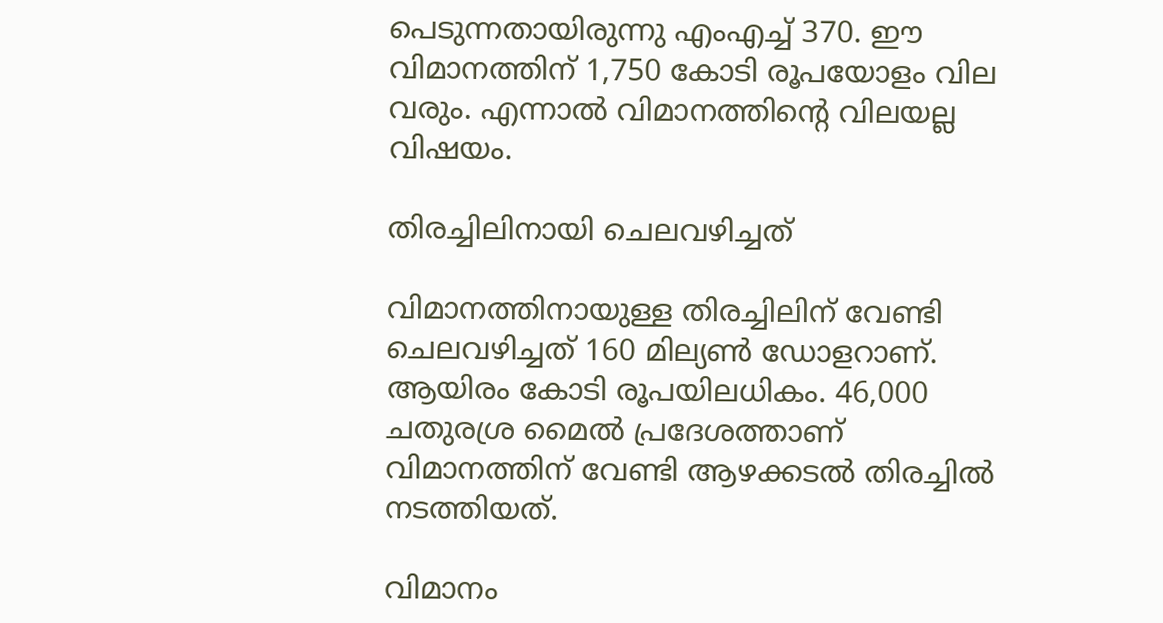പെടുന്നതായിരുന്നു എംഎച്ച് 370. ഈ വിമാനത്തിന് 1,750 കോടി രൂപയോളം വില വരും. എന്നാല്‍ വിമാനത്തിന്റെ വിലയല്ല വിഷയം.

തിരച്ചിലിനായി ചെലവഴിച്ചത്

വിമാനത്തിനായുള്ള തിരച്ചിലിന് വേണ്ടി ചെലവഴിച്ചത് 160 മില്യണ്‍ ഡോളറാണ്. ആയിരം കോടി രൂപയിലധികം. 46,000 ചതുരശ്ര മൈല്‍ പ്രദേശത്താണ് വിമാനത്തിന് വേണ്ടി ആഴക്കടല്‍ തിരച്ചില്‍ നടത്തിയത്.

വിമാനം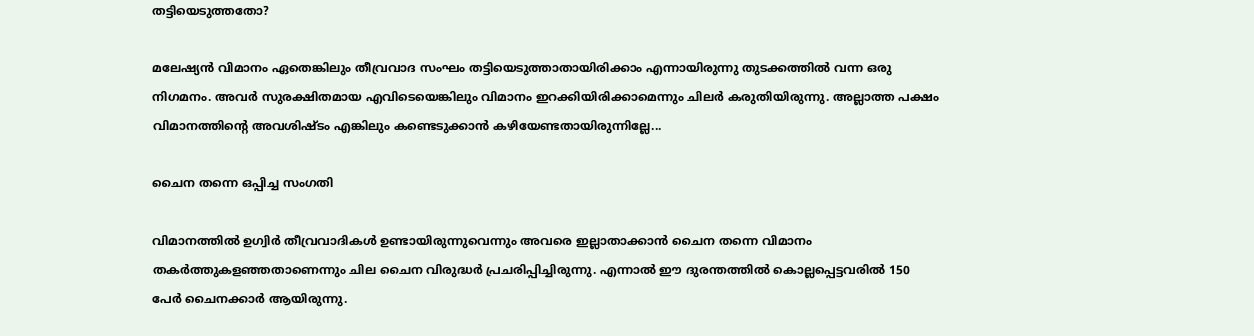തട്ടിയെടുത്തതോ?

മലേഷ്യന്‍ വിമാനം ഏതെങ്കിലും തീവ്രവാദ സംഘം തട്ടിയെടുത്താതായിരിക്കാം എന്നായിരുന്നു തുടക്കത്തില്‍ വന്ന ഒരു നിഗമനം. അവര്‍ സുരക്ഷിതമായ എവിടെയെങ്കിലും വിമാനം ഇറക്കിയിരിക്കാമെന്നും ചിലര്‍ കരുതിയിരുന്നു. അല്ലാത്ത പക്ഷം വിമാനത്തിന്റെ അവശിഷ്ടം എങ്കിലും കണ്ടെടുക്കാന്‍ കഴിയേണ്ടതായിരുന്നില്ലേ...

ചൈന തന്നെ ഒപ്പിച്ച സംഗതി

വിമാനത്തില്‍ ഉഗ്വിര്‍ തീവ്രവാദികള്‍ ഉണ്ടായിരുന്നുവെന്നും അവരെ ഇല്ലാതാക്കാന്‍ ചൈന തന്നെ വിമാനം തകര്‍ത്തുകളഞ്ഞതാണെന്നും ചില ചൈന വിരുദ്ധര്‍ പ്രചരിപ്പിച്ചിരുന്നു. എന്നാല്‍ ഈ ദുരന്തത്തില്‍ കൊല്ലപ്പെട്ടവരില്‍ 150 പേര്‍ ചൈനക്കാര്‍ ആയിരുന്നു.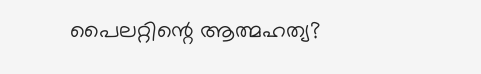പൈലറ്റിന്റെ ആത്മഹത്യ?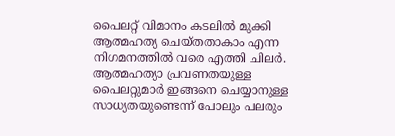പൈലറ്റ് വിമാനം കടലില്‍ മുക്കി ആത്മഹത്യ ചെയ്തതാകാം എന്ന നിഗമനത്തില്‍ വരെ എത്തി ചിലര്‍. ആത്മഹത്യാ പ്രവണതയുള്ള പൈലറ്റുമാര്‍ ഇങ്ങനെ ചെയ്യാനുള്ള സാധ്യതയുണ്ടെന്ന് പോലും പലരും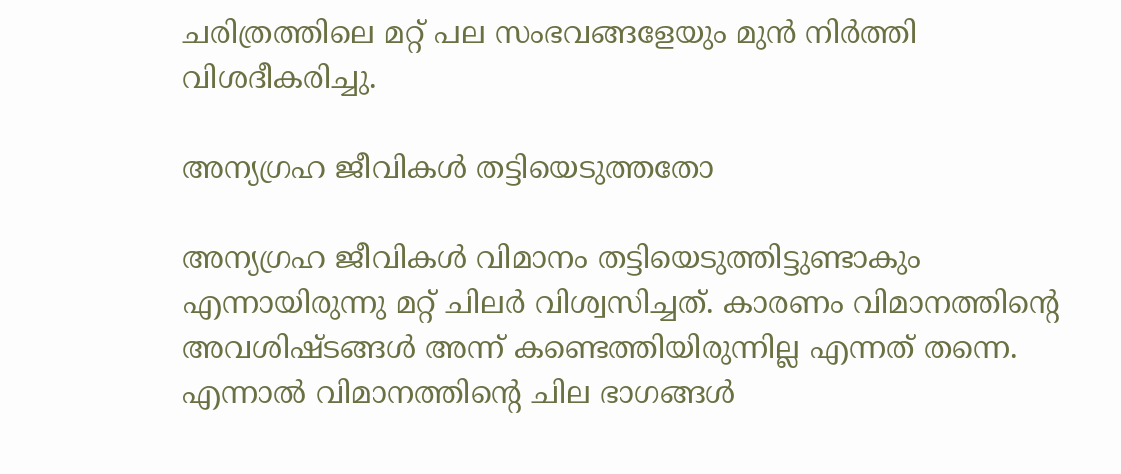ചരിത്രത്തിലെ മറ്റ് പല സംഭവങ്ങളേയും മുന്‍ നിര്‍ത്തി വിശദീകരിച്ചു.

അന്യഗ്രഹ ജീവികള്‍ തട്ടിയെടുത്തതോ

അന്യഗ്രഹ ജീവികള്‍ വിമാനം തട്ടിയെടുത്തിട്ടുണ്ടാകും എന്നായിരുന്നു മറ്റ് ചിലര്‍ വിശ്വസിച്ചത്. കാരണം വിമാനത്തിന്റെ അവശിഷ്ടങ്ങള്‍ അന്ന് കണ്ടെത്തിയിരുന്നില്ല എന്നത് തന്നെ. എന്നാല്‍ വിമാനത്തിന്റെ ചില ഭാഗങ്ങള്‍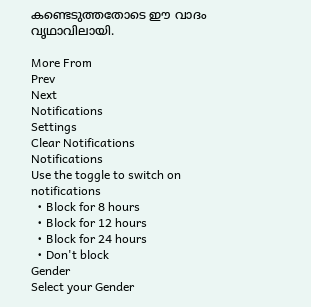കണ്ടെടുത്തതോടെ ഈ വാദം വൃഥാവിലായി.

More From
Prev
Next
Notifications
Settings
Clear Notifications
Notifications
Use the toggle to switch on notifications
  • Block for 8 hours
  • Block for 12 hours
  • Block for 24 hours
  • Don't block
Gender
Select your Gender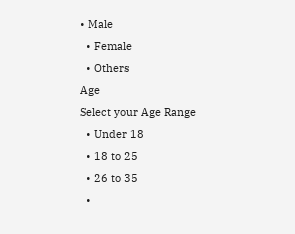• Male
  • Female
  • Others
Age
Select your Age Range
  • Under 18
  • 18 to 25
  • 26 to 35
  •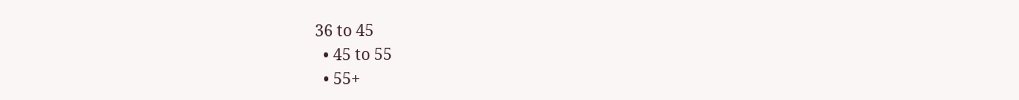36 to 45
  • 45 to 55
  • 55+